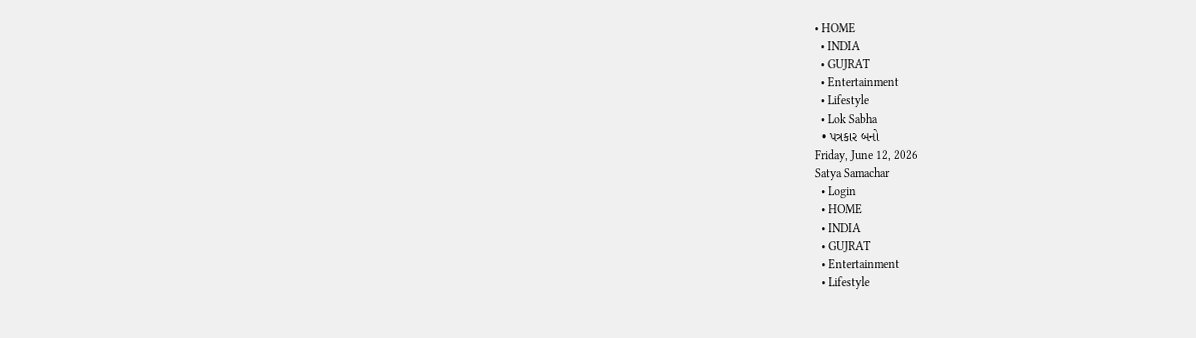• HOME
  • INDIA
  • GUJRAT
  • Entertainment
  • Lifestyle
  • Lok Sabha
  • પત્રકાર બનો
Friday, June 12, 2026
Satya Samachar
  • Login
  • HOME
  • INDIA
  • GUJRAT
  • Entertainment
  • Lifestyle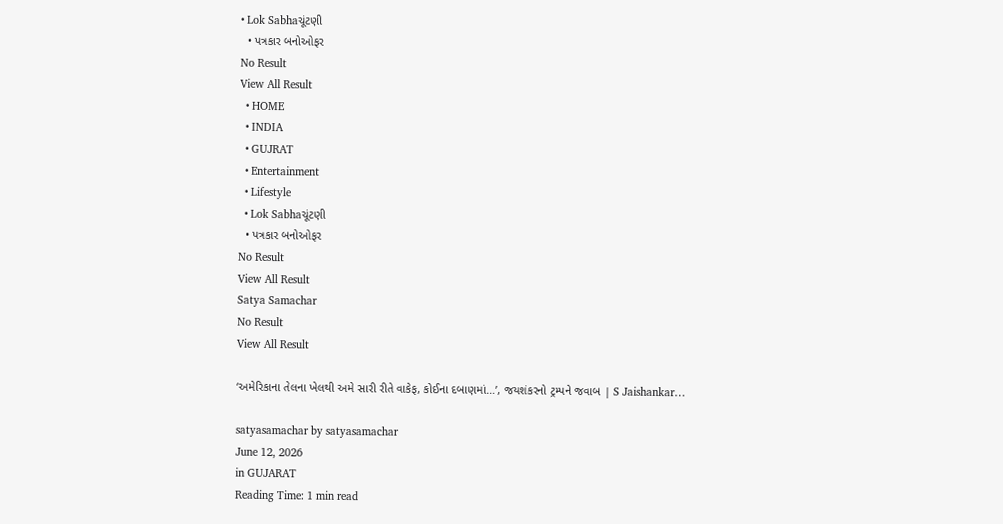• Lok Sabhaચૂંટણી
  • પત્રકાર બનોઓફર
No Result
View All Result
  • HOME
  • INDIA
  • GUJRAT
  • Entertainment
  • Lifestyle
  • Lok Sabhaચૂંટણી
  • પત્રકાર બનોઓફર
No Result
View All Result
Satya Samachar
No Result
View All Result

‘અમેરિકાના તેલના ખેલથી અમે સારી રીતે વાકેફ, કોઈના દબાણમાં…’, જયશંકરનો ટ્રમ્પને જવાબ | S Jaishankar…

satyasamachar by satyasamachar
June 12, 2026
in GUJARAT
Reading Time: 1 min read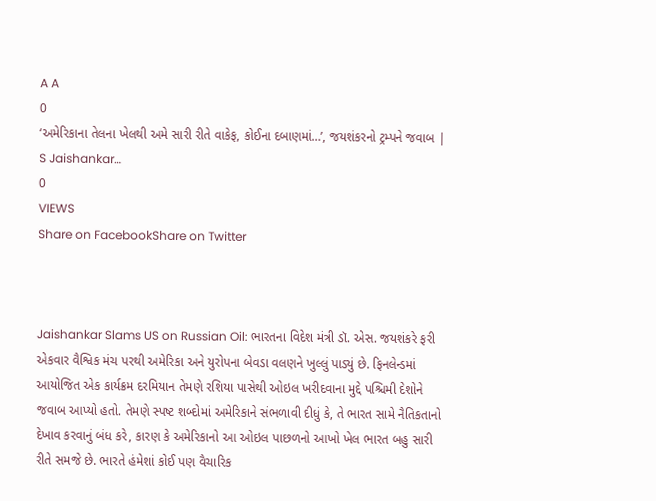A A
0
‘અમેરિકાના તેલના ખેલથી અમે સારી રીતે વાકેફ, કોઈના દબાણમાં…’, જયશંકરનો ટ્રમ્પને જવાબ | S Jaishankar…
0
VIEWS
Share on FacebookShare on Twitter



Jaishankar Slams US on Russian Oil: ભારતના વિદેશ મંત્રી ડૉ. એસ. જયશંકરે ફરી એકવાર વૈશ્વિક મંચ પરથી અમેરિકા અને યુરોપના બેવડા વલણને ખુલ્લું પાડ્યું છે. ફિનલેન્ડમાં આયોજિત એક કાર્યક્રમ દરમિયાન તેમણે રશિયા પાસેથી ઓઇલ ખરીદવાના મુદ્દે પશ્ચિમી દેશોને જવાબ આપ્યો હતો. તેમણે સ્પષ્ટ શબ્દોમાં અમેરિકાને સંભળાવી દીધું કે, તે ભારત સામે નૈતિકતાનો દેખાવ કરવાનું બંધ કરે, કારણ કે અમેરિકાનો આ ઓઇલ પાછળનો આખો ખેલ ભારત બહુ સારી રીતે સમજે છે. ભારતે હંમેશાં કોઈ પણ વૈચારિક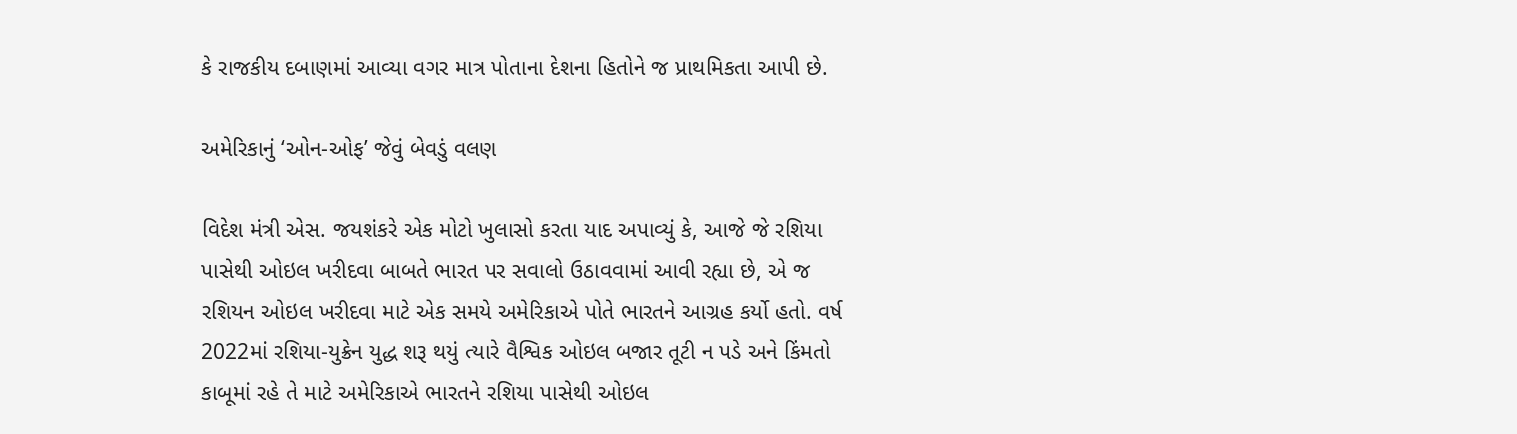કે રાજકીય દબાણમાં આવ્યા વગર માત્ર પોતાના દેશના હિતોને જ પ્રાથમિકતા આપી છે.

અમેરિકાનું ‘ઓન-ઓફ’ જેવું બેવડું વલણ

વિદેશ મંત્રી એસ. જયશંકરે એક મોટો ખુલાસો કરતા યાદ અપાવ્યું કે, આજે જે રશિયા પાસેથી ઓઇલ ખરીદવા બાબતે ભારત પર સવાલો ઉઠાવવામાં આવી રહ્યા છે, એ જ રશિયન ઓઇલ ખરીદવા માટે એક સમયે અમેરિકાએ પોતે ભારતને આગ્રહ કર્યો હતો. વર્ષ 2022માં રશિયા-યુક્રેન યુદ્ધ શરૂ થયું ત્યારે વૈશ્વિક ઓઇલ બજાર તૂટી ન પડે અને કિંમતો કાબૂમાં રહે તે માટે અમેરિકાએ ભારતને રશિયા પાસેથી ઓઇલ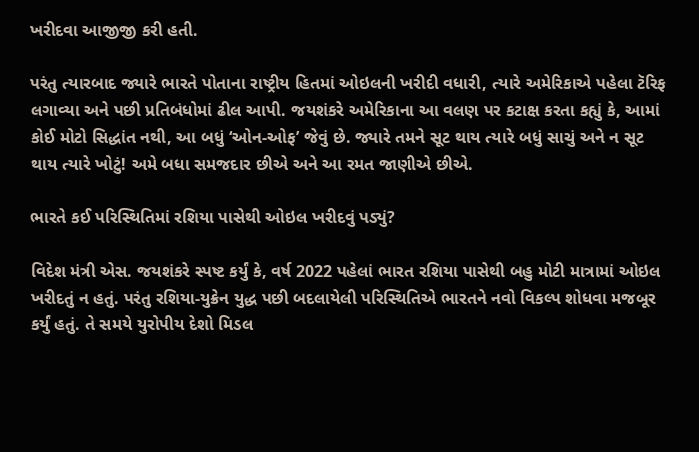ખરીદવા આજીજી કરી હતી.

પરંતુ ત્યારબાદ જ્યારે ભારતે પોતાના રાષ્ટ્રીય હિતમાં ઓઇલની ખરીદી વધારી, ત્યારે અમેરિકાએ પહેલા ટૅરિફ લગાવ્યા અને પછી પ્રતિબંધોમાં ઢીલ આપી. જયશંકરે અમેરિકાના આ વલણ પર કટાક્ષ કરતા કહ્યું કે, આમાં કોઈ મોટો સિદ્ધાંત નથી, આ બધું ‘ઓન-ઓફ’ જેવું છે. જ્યારે તમને સૂટ થાય ત્યારે બધું સાચું અને ન સૂટ થાય ત્યારે ખોટું! અમે બધા સમજદાર છીએ અને આ રમત જાણીએ છીએ.

ભારતે કઈ પરિસ્થિતિમાં રશિયા પાસેથી ઓઇલ ખરીદવું પડ્યું?

વિદેશ મંત્રી એસ. જયશંકરે સ્પષ્ટ કર્યું કે, વર્ષ 2022 પહેલાં ભારત રશિયા પાસેથી બહુ મોટી માત્રામાં ઓઇલ ખરીદતું ન હતું. પરંતુ રશિયા-યુક્રેન યુદ્ધ પછી બદલાયેલી પરિસ્થિતિએ ભારતને નવો વિકલ્પ શોધવા મજબૂર કર્યું હતું. તે સમયે યુરોપીય દેશો મિડલ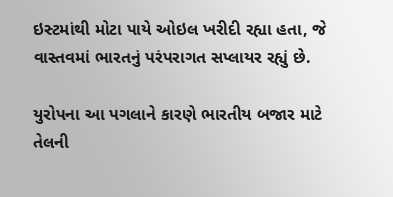ઇસ્ટમાંથી મોટા પાયે ઓઇલ ખરીદી રહ્યા હતા, જે વાસ્તવમાં ભારતનું પરંપરાગત સપ્લાયર રહ્યું છે.

યુરોપના આ પગલાને કારણે ભારતીય બજાર માટે તેલની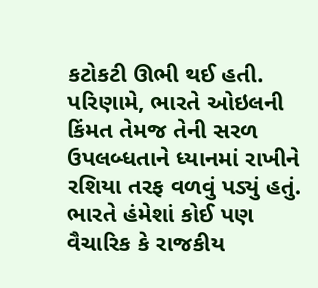કટોકટી ઊભી થઈ હતી. પરિણામે, ભારતે ઓઇલની કિંમત તેમજ તેની સરળ ઉપલબ્ધતાને ધ્યાનમાં રાખીને રશિયા તરફ વળવું પડ્યું હતું. ભારતે હંમેશાં કોઈ પણ વૈચારિક કે રાજકીય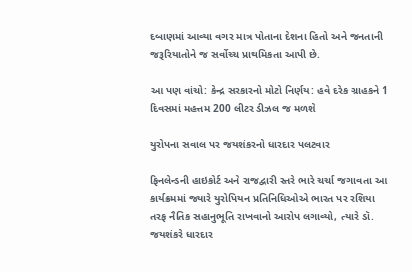દબાણમાં આવ્યા વગર માત્ર પોતાના દેશના હિતો અને જનતાની જરૂરિયાતોને જ સર્વોચ્ચ પ્રાથમિકતા આપી છે.

આ પણ વાંચો: કેન્દ્ર સરકારનો મોટો નિર્ણય: હવે દરેક ગ્રાહકને 1 દિવસમાં મહત્તમ 200 લીટર ડીઝલ જ મળશે

યુરોપના સવાલ પર જયશંકરનો ધારદાર પલટવાર

ફિનલેન્ડની હાઇકોર્ટ અને રાજદ્વારી સ્તરે ભારે ચર્ચા જગાવતા આ કાર્યક્રમમાં જ્યારે યુરોપિયન પ્રતિનિધિઓએ ભારત પર રશિયા તરફ નૈતિક સહાનુભૂતિ રાખવાનો આરોપ લગાવ્યો, ત્યારે ડૉ. જયશંકરે ધારદાર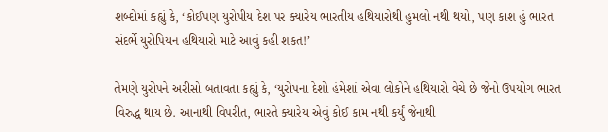શબ્દોમાં કહ્યું કે, ‘કોઈપણ યુરોપીય દેશ પર ક્યારેય ભારતીય હથિયારોથી હુમલો નથી થયો, પણ કાશ હું ભારત સંદર્ભે યુરોપિયન હથિયારો માટે આવું કહી શકત!’

તેમણે યુરોપને અરીસો બતાવતા કહ્યું કે, ‘યુરોપના દેશો હંમેશાં એવા લોકોને હથિયારો વેચે છે જેનો ઉપયોગ ભારત વિરુદ્ધ થાય છે. આનાથી વિપરીત, ભારતે ક્યારેય એવું કોઈ કામ નથી કર્યું જેનાથી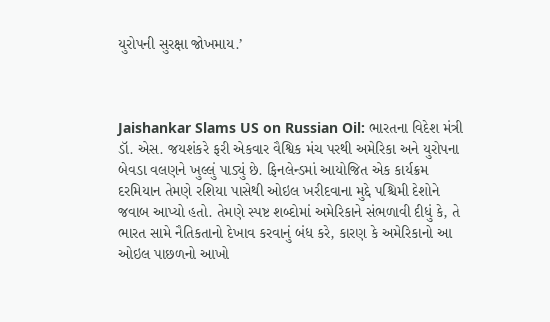યુરોપની સુરક્ષા જોખમાય.’



Jaishankar Slams US on Russian Oil: ભારતના વિદેશ મંત્રી ડૉ. એસ. જયશંકરે ફરી એકવાર વૈશ્વિક મંચ પરથી અમેરિકા અને યુરોપના બેવડા વલણને ખુલ્લું પાડ્યું છે. ફિનલેન્ડમાં આયોજિત એક કાર્યક્રમ દરમિયાન તેમણે રશિયા પાસેથી ઓઇલ ખરીદવાના મુદ્દે પશ્ચિમી દેશોને જવાબ આપ્યો હતો. તેમણે સ્પષ્ટ શબ્દોમાં અમેરિકાને સંભળાવી દીધું કે, તે ભારત સામે નૈતિકતાનો દેખાવ કરવાનું બંધ કરે, કારણ કે અમેરિકાનો આ ઓઇલ પાછળનો આખો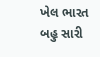ખેલ ભારત બહુ સારી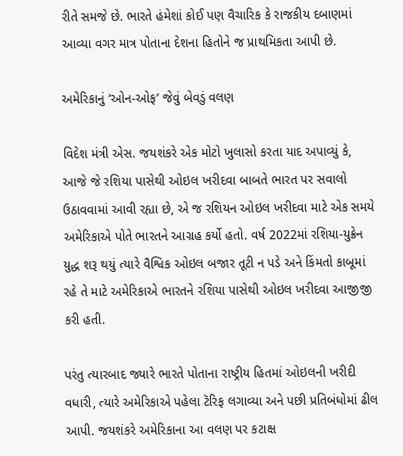રીતે સમજે છે. ભારતે હંમેશાં કોઈ પણ વૈચારિક કે રાજકીય દબાણમાં આવ્યા વગર માત્ર પોતાના દેશના હિતોને જ પ્રાથમિકતા આપી છે.

અમેરિકાનું ‘ઓન-ઓફ’ જેવું બેવડું વલણ

વિદેશ મંત્રી એસ. જયશંકરે એક મોટો ખુલાસો કરતા યાદ અપાવ્યું કે, આજે જે રશિયા પાસેથી ઓઇલ ખરીદવા બાબતે ભારત પર સવાલો ઉઠાવવામાં આવી રહ્યા છે, એ જ રશિયન ઓઇલ ખરીદવા માટે એક સમયે અમેરિકાએ પોતે ભારતને આગ્રહ કર્યો હતો. વર્ષ 2022માં રશિયા-યુક્રેન યુદ્ધ શરૂ થયું ત્યારે વૈશ્વિક ઓઇલ બજાર તૂટી ન પડે અને કિંમતો કાબૂમાં રહે તે માટે અમેરિકાએ ભારતને રશિયા પાસેથી ઓઇલ ખરીદવા આજીજી કરી હતી.

પરંતુ ત્યારબાદ જ્યારે ભારતે પોતાના રાષ્ટ્રીય હિતમાં ઓઇલની ખરીદી વધારી, ત્યારે અમેરિકાએ પહેલા ટૅરિફ લગાવ્યા અને પછી પ્રતિબંધોમાં ઢીલ આપી. જયશંકરે અમેરિકાના આ વલણ પર કટાક્ષ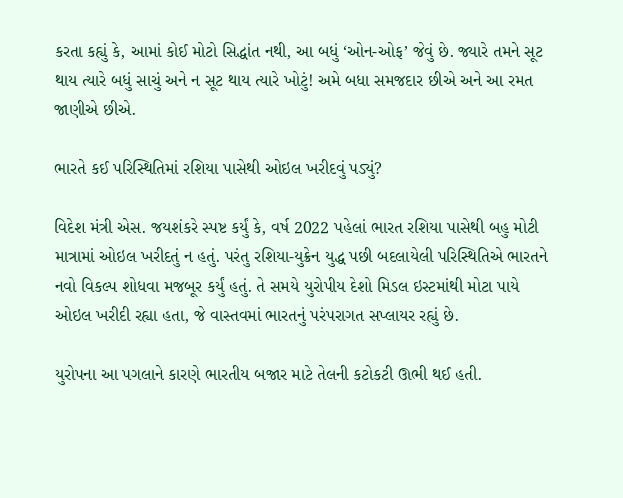કરતા કહ્યું કે, આમાં કોઈ મોટો સિદ્ધાંત નથી, આ બધું ‘ઓન-ઓફ’ જેવું છે. જ્યારે તમને સૂટ થાય ત્યારે બધું સાચું અને ન સૂટ થાય ત્યારે ખોટું! અમે બધા સમજદાર છીએ અને આ રમત જાણીએ છીએ.

ભારતે કઈ પરિસ્થિતિમાં રશિયા પાસેથી ઓઇલ ખરીદવું પડ્યું?

વિદેશ મંત્રી એસ. જયશંકરે સ્પષ્ટ કર્યું કે, વર્ષ 2022 પહેલાં ભારત રશિયા પાસેથી બહુ મોટી માત્રામાં ઓઇલ ખરીદતું ન હતું. પરંતુ રશિયા-યુક્રેન યુદ્ધ પછી બદલાયેલી પરિસ્થિતિએ ભારતને નવો વિકલ્પ શોધવા મજબૂર કર્યું હતું. તે સમયે યુરોપીય દેશો મિડલ ઇસ્ટમાંથી મોટા પાયે ઓઇલ ખરીદી રહ્યા હતા, જે વાસ્તવમાં ભારતનું પરંપરાગત સપ્લાયર રહ્યું છે.

યુરોપના આ પગલાને કારણે ભારતીય બજાર માટે તેલની કટોકટી ઊભી થઈ હતી.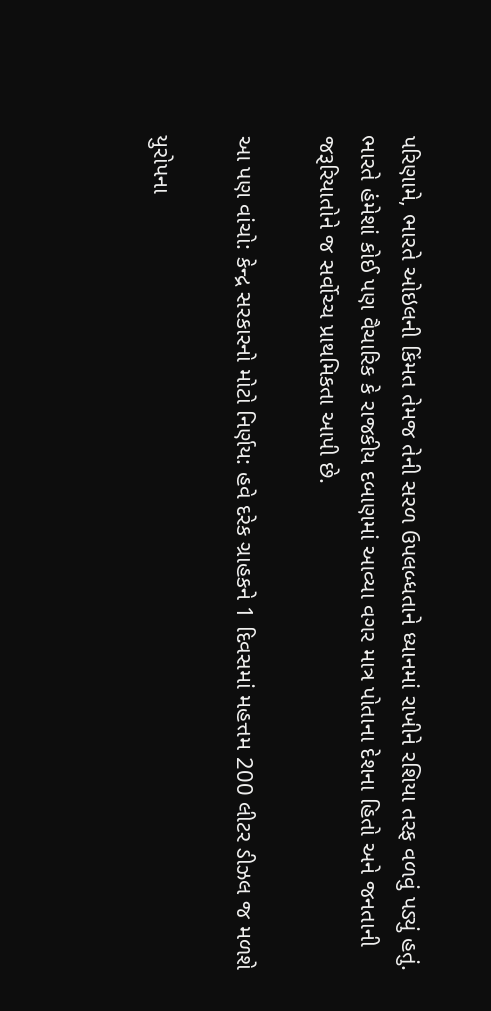પરિણામે, ભારતે ઓઇલની કિંમત તેમજ તેની સરળ ઉપલબ્ધતાને ધ્યાનમાં રાખીને રશિયા તરફ વળવું પડ્યું હતું. ભારતે હંમેશાં કોઈ પણ વૈચારિક કે રાજકીય દબાણમાં આવ્યા વગર માત્ર પોતાના દેશના હિતો અને જનતાની જરૂરિયાતોને જ સર્વોચ્ચ પ્રાથમિકતા આપી છે.

આ પણ વાંચો: કેન્દ્ર સરકારનો મોટો નિર્ણય: હવે દરેક ગ્રાહકને 1 દિવસમાં મહત્તમ 200 લીટર ડીઝલ જ મળશે

યુરોપના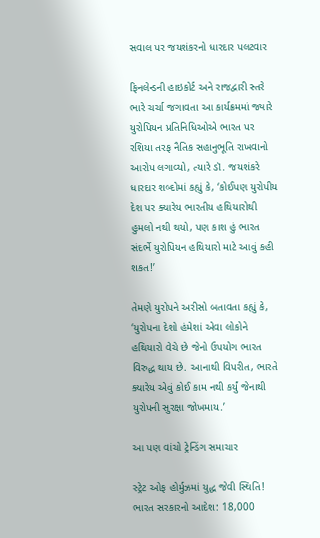સવાલ પર જયશંકરનો ધારદાર પલટવાર

ફિનલેન્ડની હાઇકોર્ટ અને રાજદ્વારી સ્તરે ભારે ચર્ચા જગાવતા આ કાર્યક્રમમાં જ્યારે યુરોપિયન પ્રતિનિધિઓએ ભારત પર રશિયા તરફ નૈતિક સહાનુભૂતિ રાખવાનો આરોપ લગાવ્યો, ત્યારે ડૉ. જયશંકરે ધારદાર શબ્દોમાં કહ્યું કે, ‘કોઈપણ યુરોપીય દેશ પર ક્યારેય ભારતીય હથિયારોથી હુમલો નથી થયો, પણ કાશ હું ભારત સંદર્ભે યુરોપિયન હથિયારો માટે આવું કહી શકત!’

તેમણે યુરોપને અરીસો બતાવતા કહ્યું કે, ‘યુરોપના દેશો હંમેશાં એવા લોકોને હથિયારો વેચે છે જેનો ઉપયોગ ભારત વિરુદ્ધ થાય છે. આનાથી વિપરીત, ભારતે ક્યારેય એવું કોઈ કામ નથી કર્યું જેનાથી યુરોપની સુરક્ષા જોખમાય.’

આ પણ વાંચો ટ્રેન્ડિંગ સમાચાર

સ્ટ્રેટ ઓફ હોર્મુઝમાં યુદ્ધ જેવી સ્થિતિ! ભારત સરકારનો આદેશ: 18,000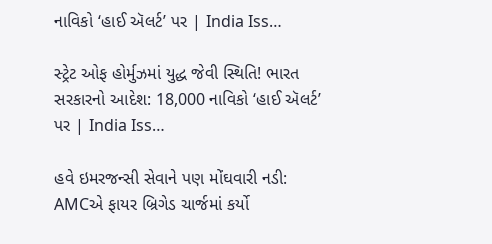નાવિકો ‘હાઈ ઍલર્ટ’ પર | India Iss…

સ્ટ્રેટ ઓફ હોર્મુઝમાં યુદ્ધ જેવી સ્થિતિ! ભારત સરકારનો આદેશ: 18,000 નાવિકો ‘હાઈ ઍલર્ટ’ પર | India Iss…

હવે ઇમરજન્સી સેવાને પણ મોંઘવારી નડી: AMCએ ફાયર બ્રિગેડ ચાર્જમાં કર્યો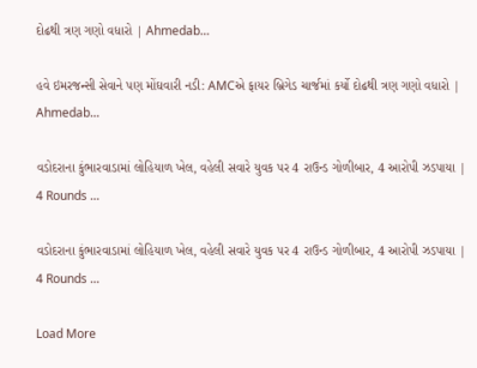દોઢથી ત્રણ ગણો વધારો | Ahmedab…

હવે ઇમરજન્સી સેવાને પણ મોંઘવારી નડી: AMCએ ફાયર બ્રિગેડ ચાર્જમાં કર્યો દોઢથી ત્રણ ગણો વધારો | Ahmedab…

વડોદરાના કુંભારવાડામાં લોહિયાળ ખેલ, વહેલી સવારે યુવક પર 4 રાઉન્ડ ગોળીબાર, 4 આરોપી ઝડપાયા | 4 Rounds …

વડોદરાના કુંભારવાડામાં લોહિયાળ ખેલ, વહેલી સવારે યુવક પર 4 રાઉન્ડ ગોળીબાર, 4 આરોપી ઝડપાયા | 4 Rounds …

Load More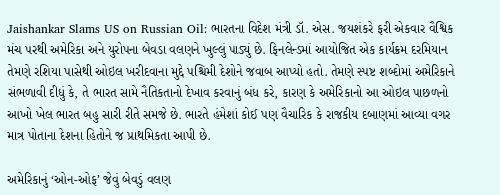Jaishankar Slams US on Russian Oil: ભારતના વિદેશ મંત્રી ડૉ. એસ. જયશંકરે ફરી એકવાર વૈશ્વિક મંચ પરથી અમેરિકા અને યુરોપના બેવડા વલણને ખુલ્લું પાડ્યું છે. ફિનલેન્ડમાં આયોજિત એક કાર્યક્રમ દરમિયાન તેમણે રશિયા પાસેથી ઓઇલ ખરીદવાના મુદ્દે પશ્ચિમી દેશોને જવાબ આપ્યો હતો. તેમણે સ્પષ્ટ શબ્દોમાં અમેરિકાને સંભળાવી દીધું કે, તે ભારત સામે નૈતિકતાનો દેખાવ કરવાનું બંધ કરે, કારણ કે અમેરિકાનો આ ઓઇલ પાછળનો આખો ખેલ ભારત બહુ સારી રીતે સમજે છે. ભારતે હંમેશાં કોઈ પણ વૈચારિક કે રાજકીય દબાણમાં આવ્યા વગર માત્ર પોતાના દેશના હિતોને જ પ્રાથમિકતા આપી છે.

અમેરિકાનું ‘ઓન-ઓફ’ જેવું બેવડું વલણ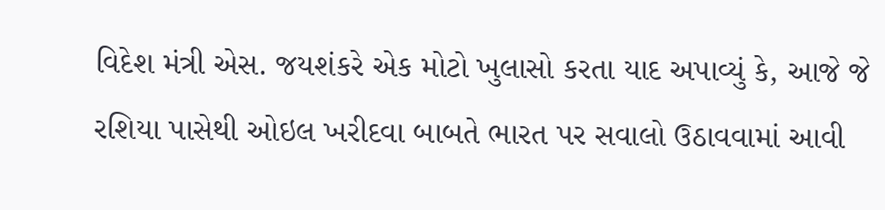વિદેશ મંત્રી એસ. જયશંકરે એક મોટો ખુલાસો કરતા યાદ અપાવ્યું કે, આજે જે રશિયા પાસેથી ઓઇલ ખરીદવા બાબતે ભારત પર સવાલો ઉઠાવવામાં આવી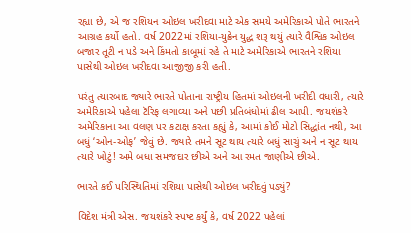રહ્યા છે, એ જ રશિયન ઓઇલ ખરીદવા માટે એક સમયે અમેરિકાએ પોતે ભારતને આગ્રહ કર્યો હતો. વર્ષ 2022માં રશિયા-યુક્રેન યુદ્ધ શરૂ થયું ત્યારે વૈશ્વિક ઓઇલ બજાર તૂટી ન પડે અને કિંમતો કાબૂમાં રહે તે માટે અમેરિકાએ ભારતને રશિયા પાસેથી ઓઇલ ખરીદવા આજીજી કરી હતી.

પરંતુ ત્યારબાદ જ્યારે ભારતે પોતાના રાષ્ટ્રીય હિતમાં ઓઇલની ખરીદી વધારી, ત્યારે અમેરિકાએ પહેલા ટૅરિફ લગાવ્યા અને પછી પ્રતિબંધોમાં ઢીલ આપી. જયશંકરે અમેરિકાના આ વલણ પર કટાક્ષ કરતા કહ્યું કે, આમાં કોઈ મોટો સિદ્ધાંત નથી, આ બધું ‘ઓન-ઓફ’ જેવું છે. જ્યારે તમને સૂટ થાય ત્યારે બધું સાચું અને ન સૂટ થાય ત્યારે ખોટું! અમે બધા સમજદાર છીએ અને આ રમત જાણીએ છીએ.

ભારતે કઈ પરિસ્થિતિમાં રશિયા પાસેથી ઓઇલ ખરીદવું પડ્યું?

વિદેશ મંત્રી એસ. જયશંકરે સ્પષ્ટ કર્યું કે, વર્ષ 2022 પહેલાં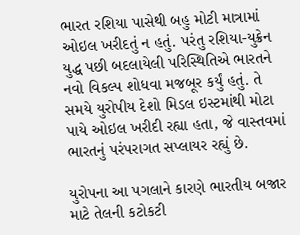ભારત રશિયા પાસેથી બહુ મોટી માત્રામાં ઓઇલ ખરીદતું ન હતું. પરંતુ રશિયા-યુક્રેન યુદ્ધ પછી બદલાયેલી પરિસ્થિતિએ ભારતને નવો વિકલ્પ શોધવા મજબૂર કર્યું હતું. તે સમયે યુરોપીય દેશો મિડલ ઇસ્ટમાંથી મોટા પાયે ઓઇલ ખરીદી રહ્યા હતા, જે વાસ્તવમાં ભારતનું પરંપરાગત સપ્લાયર રહ્યું છે.

યુરોપના આ પગલાને કારણે ભારતીય બજાર માટે તેલની કટોકટી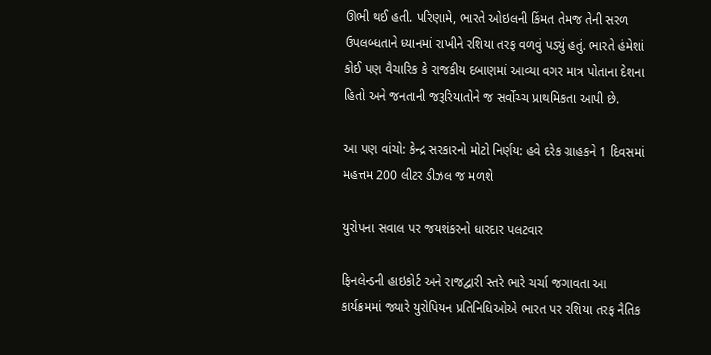ઊભી થઈ હતી. પરિણામે, ભારતે ઓઇલની કિંમત તેમજ તેની સરળ ઉપલબ્ધતાને ધ્યાનમાં રાખીને રશિયા તરફ વળવું પડ્યું હતું. ભારતે હંમેશાં કોઈ પણ વૈચારિક કે રાજકીય દબાણમાં આવ્યા વગર માત્ર પોતાના દેશના હિતો અને જનતાની જરૂરિયાતોને જ સર્વોચ્ચ પ્રાથમિકતા આપી છે.

આ પણ વાંચો: કેન્દ્ર સરકારનો મોટો નિર્ણય: હવે દરેક ગ્રાહકને 1 દિવસમાં મહત્તમ 200 લીટર ડીઝલ જ મળશે

યુરોપના સવાલ પર જયશંકરનો ધારદાર પલટવાર

ફિનલેન્ડની હાઇકોર્ટ અને રાજદ્વારી સ્તરે ભારે ચર્ચા જગાવતા આ કાર્યક્રમમાં જ્યારે યુરોપિયન પ્રતિનિધિઓએ ભારત પર રશિયા તરફ નૈતિક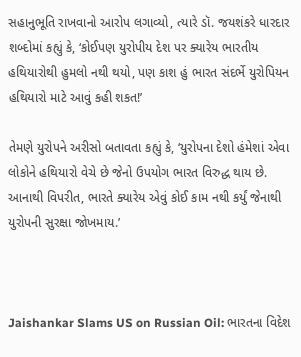સહાનુભૂતિ રાખવાનો આરોપ લગાવ્યો, ત્યારે ડૉ. જયશંકરે ધારદાર શબ્દોમાં કહ્યું કે, ‘કોઈપણ યુરોપીય દેશ પર ક્યારેય ભારતીય હથિયારોથી હુમલો નથી થયો, પણ કાશ હું ભારત સંદર્ભે યુરોપિયન હથિયારો માટે આવું કહી શકત!’

તેમણે યુરોપને અરીસો બતાવતા કહ્યું કે, ‘યુરોપના દેશો હંમેશાં એવા લોકોને હથિયારો વેચે છે જેનો ઉપયોગ ભારત વિરુદ્ધ થાય છે. આનાથી વિપરીત, ભારતે ક્યારેય એવું કોઈ કામ નથી કર્યું જેનાથી યુરોપની સુરક્ષા જોખમાય.’



Jaishankar Slams US on Russian Oil: ભારતના વિદેશ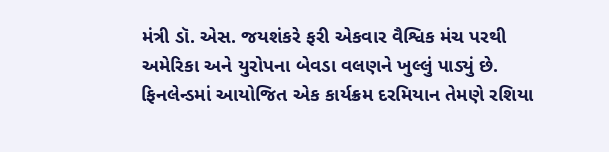મંત્રી ડૉ. એસ. જયશંકરે ફરી એકવાર વૈશ્વિક મંચ પરથી અમેરિકા અને યુરોપના બેવડા વલણને ખુલ્લું પાડ્યું છે. ફિનલેન્ડમાં આયોજિત એક કાર્યક્રમ દરમિયાન તેમણે રશિયા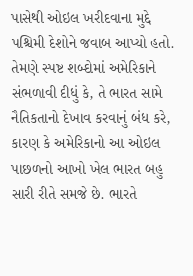પાસેથી ઓઇલ ખરીદવાના મુદ્દે પશ્ચિમી દેશોને જવાબ આપ્યો હતો. તેમણે સ્પષ્ટ શબ્દોમાં અમેરિકાને સંભળાવી દીધું કે, તે ભારત સામે નૈતિકતાનો દેખાવ કરવાનું બંધ કરે, કારણ કે અમેરિકાનો આ ઓઇલ પાછળનો આખો ખેલ ભારત બહુ સારી રીતે સમજે છે. ભારતે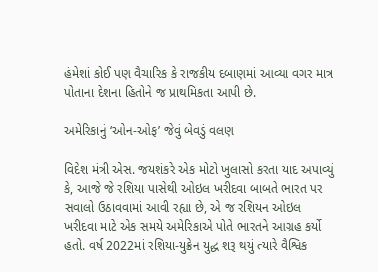હંમેશાં કોઈ પણ વૈચારિક કે રાજકીય દબાણમાં આવ્યા વગર માત્ર પોતાના દેશના હિતોને જ પ્રાથમિકતા આપી છે.

અમેરિકાનું ‘ઓન-ઓફ’ જેવું બેવડું વલણ

વિદેશ મંત્રી એસ. જયશંકરે એક મોટો ખુલાસો કરતા યાદ અપાવ્યું કે, આજે જે રશિયા પાસેથી ઓઇલ ખરીદવા બાબતે ભારત પર સવાલો ઉઠાવવામાં આવી રહ્યા છે, એ જ રશિયન ઓઇલ ખરીદવા માટે એક સમયે અમેરિકાએ પોતે ભારતને આગ્રહ કર્યો હતો. વર્ષ 2022માં રશિયા-યુક્રેન યુદ્ધ શરૂ થયું ત્યારે વૈશ્વિક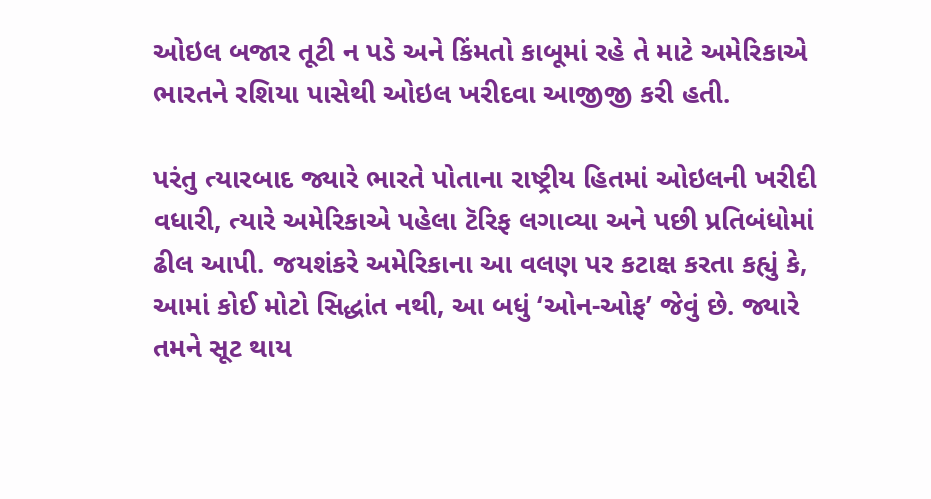ઓઇલ બજાર તૂટી ન પડે અને કિંમતો કાબૂમાં રહે તે માટે અમેરિકાએ ભારતને રશિયા પાસેથી ઓઇલ ખરીદવા આજીજી કરી હતી.

પરંતુ ત્યારબાદ જ્યારે ભારતે પોતાના રાષ્ટ્રીય હિતમાં ઓઇલની ખરીદી વધારી, ત્યારે અમેરિકાએ પહેલા ટૅરિફ લગાવ્યા અને પછી પ્રતિબંધોમાં ઢીલ આપી. જયશંકરે અમેરિકાના આ વલણ પર કટાક્ષ કરતા કહ્યું કે, આમાં કોઈ મોટો સિદ્ધાંત નથી, આ બધું ‘ઓન-ઓફ’ જેવું છે. જ્યારે તમને સૂટ થાય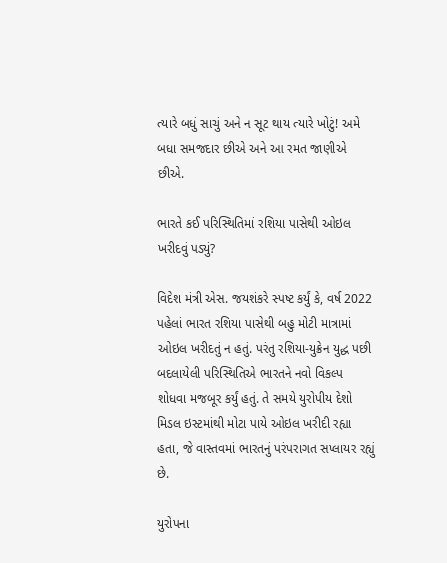ત્યારે બધું સાચું અને ન સૂટ થાય ત્યારે ખોટું! અમે બધા સમજદાર છીએ અને આ રમત જાણીએ છીએ.

ભારતે કઈ પરિસ્થિતિમાં રશિયા પાસેથી ઓઇલ ખરીદવું પડ્યું?

વિદેશ મંત્રી એસ. જયશંકરે સ્પષ્ટ કર્યું કે, વર્ષ 2022 પહેલાં ભારત રશિયા પાસેથી બહુ મોટી માત્રામાં ઓઇલ ખરીદતું ન હતું. પરંતુ રશિયા-યુક્રેન યુદ્ધ પછી બદલાયેલી પરિસ્થિતિએ ભારતને નવો વિકલ્પ શોધવા મજબૂર કર્યું હતું. તે સમયે યુરોપીય દેશો મિડલ ઇસ્ટમાંથી મોટા પાયે ઓઇલ ખરીદી રહ્યા હતા, જે વાસ્તવમાં ભારતનું પરંપરાગત સપ્લાયર રહ્યું છે.

યુરોપના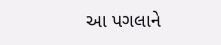આ પગલાને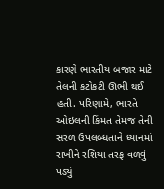કારણે ભારતીય બજાર માટે તેલની કટોકટી ઊભી થઈ હતી. પરિણામે, ભારતે ઓઇલની કિંમત તેમજ તેની સરળ ઉપલબ્ધતાને ધ્યાનમાં રાખીને રશિયા તરફ વળવું પડ્યું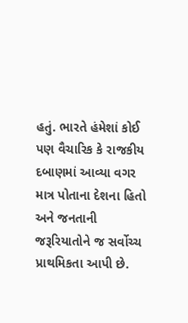હતું. ભારતે હંમેશાં કોઈ પણ વૈચારિક કે રાજકીય દબાણમાં આવ્યા વગર માત્ર પોતાના દેશના હિતો અને જનતાની જરૂરિયાતોને જ સર્વોચ્ચ પ્રાથમિકતા આપી છે.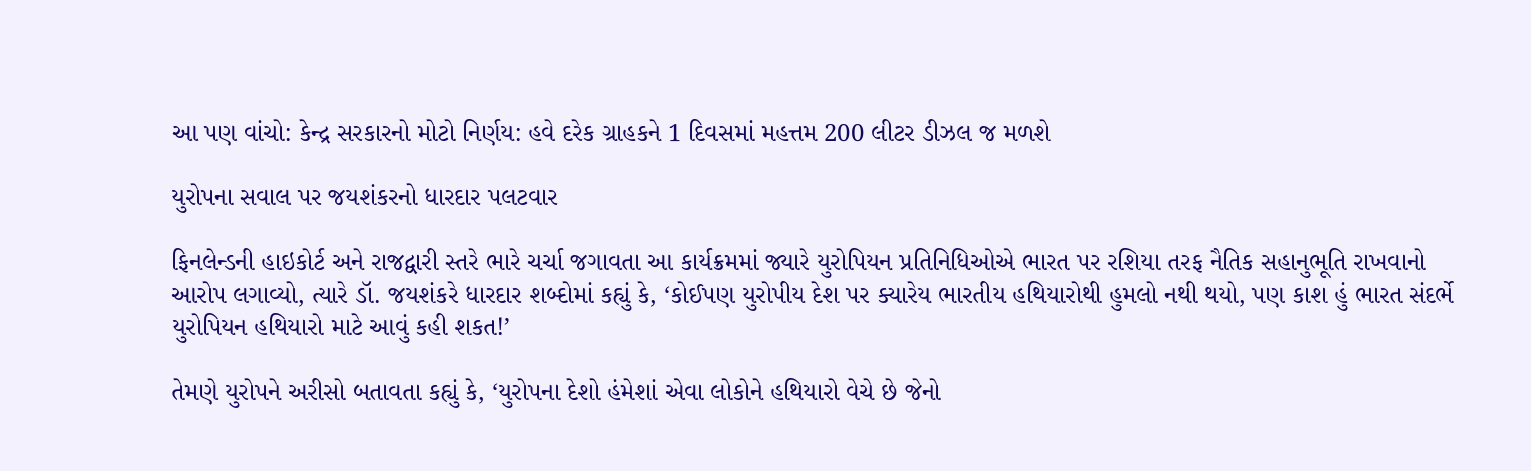આ પણ વાંચો: કેન્દ્ર સરકારનો મોટો નિર્ણય: હવે દરેક ગ્રાહકને 1 દિવસમાં મહત્તમ 200 લીટર ડીઝલ જ મળશે

યુરોપના સવાલ પર જયશંકરનો ધારદાર પલટવાર

ફિનલેન્ડની હાઇકોર્ટ અને રાજદ્વારી સ્તરે ભારે ચર્ચા જગાવતા આ કાર્યક્રમમાં જ્યારે યુરોપિયન પ્રતિનિધિઓએ ભારત પર રશિયા તરફ નૈતિક સહાનુભૂતિ રાખવાનો આરોપ લગાવ્યો, ત્યારે ડૉ. જયશંકરે ધારદાર શબ્દોમાં કહ્યું કે, ‘કોઈપણ યુરોપીય દેશ પર ક્યારેય ભારતીય હથિયારોથી હુમલો નથી થયો, પણ કાશ હું ભારત સંદર્ભે યુરોપિયન હથિયારો માટે આવું કહી શકત!’

તેમણે યુરોપને અરીસો બતાવતા કહ્યું કે, ‘યુરોપના દેશો હંમેશાં એવા લોકોને હથિયારો વેચે છે જેનો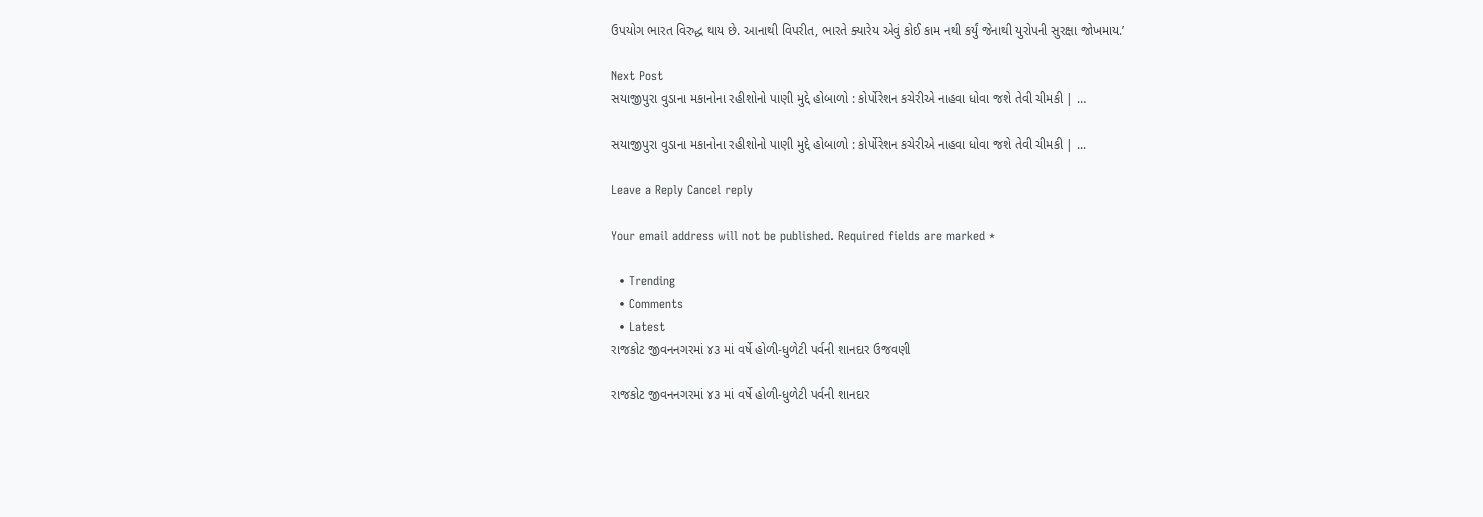ઉપયોગ ભારત વિરુદ્ધ થાય છે. આનાથી વિપરીત, ભારતે ક્યારેય એવું કોઈ કામ નથી કર્યું જેનાથી યુરોપની સુરક્ષા જોખમાય.’

Next Post
સયાજીપુરા વુડાના મકાનોના રહીશોનો પાણી મુદ્દે હોબાળો : કોર્પોરેશન કચેરીએ નાહવા ધોવા જશે તેવી ચીમકી | …

સયાજીપુરા વુડાના મકાનોના રહીશોનો પાણી મુદ્દે હોબાળો : કોર્પોરેશન કચેરીએ નાહવા ધોવા જશે તેવી ચીમકી | ...

Leave a Reply Cancel reply

Your email address will not be published. Required fields are marked *

  • Trending
  • Comments
  • Latest
રાજકોટ જીવનનગરમાં ૪૩ માં વર્ષે હોળી-ધુળેટી પર્વની શાનદાર ઉજવણી

રાજકોટ જીવનનગરમાં ૪૩ માં વર્ષે હોળી-ધુળેટી પર્વની શાનદાર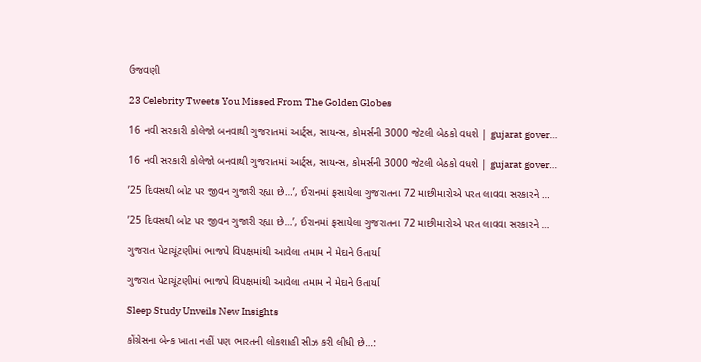ઉજવણી

23 Celebrity Tweets You Missed From The Golden Globes

16 નવી સરકારી કોલેજો બનવાથી ગુજરાતમાં આર્ટ્સ, સાયન્સ, કોમર્સની 3000 જેટલી બેઠકો વધશે | gujarat gover…

16 નવી સરકારી કોલેજો બનવાથી ગુજરાતમાં આર્ટ્સ, સાયન્સ, કોમર્સની 3000 જેટલી બેઠકો વધશે | gujarat gover…

’25 દિવસથી બોટ પર જીવન ગુજારી રહ્યા છે…’, ઈરાનમાં ફસાયેલા ગુજરાતના 72 માછીમારોએ પરત લાવવા સરકારને …

’25 દિવસથી બોટ પર જીવન ગુજારી રહ્યા છે…’, ઈરાનમાં ફસાયેલા ગુજરાતના 72 માછીમારોએ પરત લાવવા સરકારને …

ગુજરાત પેટાચૂંટણીમાં ભાજપે વિપક્ષમાંથી આવેલા તમામ ને મેદાને ઉતાર્યા

ગુજરાત પેટાચૂંટણીમાં ભાજપે વિપક્ષમાંથી આવેલા તમામ ને મેદાને ઉતાર્યા

Sleep Study Unveils New Insights

કોંગ્રેસના બેન્ક ખાતા નહીં પણ ભારતની લોકશાહી સીઝ કરી લીધી છે…: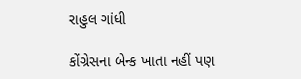રાહુલ ગાંધી

કોંગ્રેસના બેન્ક ખાતા નહીં પણ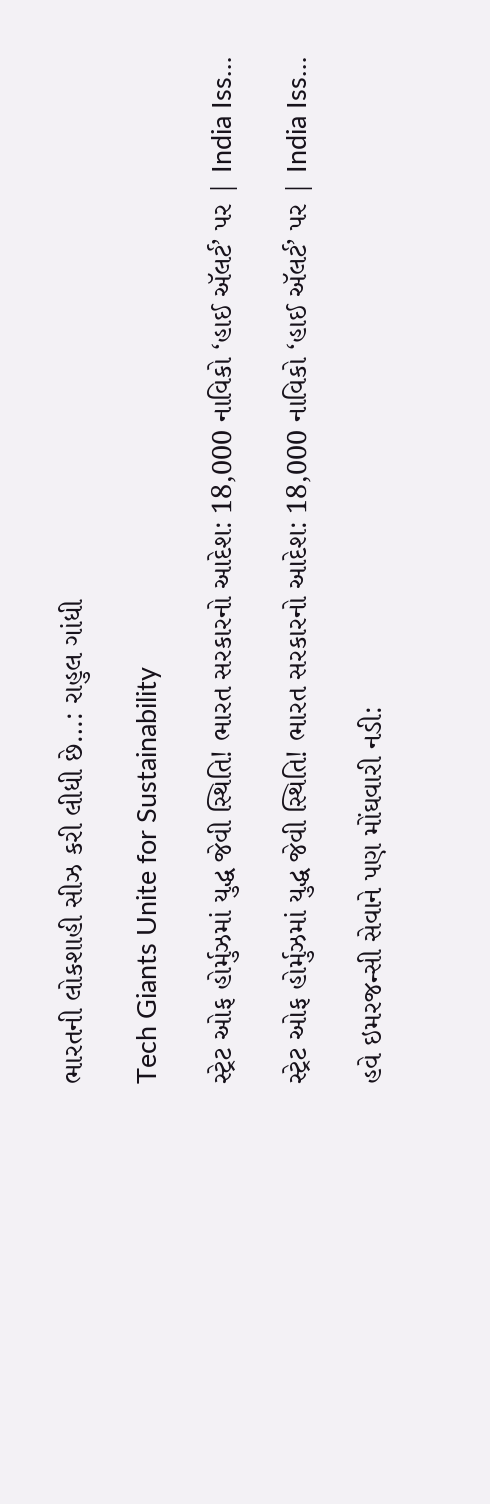ભારતની લોકશાહી સીઝ કરી લીધી છે…: રાહુલ ગાંધી

Tech Giants Unite for Sustainability

સ્ટ્રેટ ઓફ હોર્મુઝમાં યુદ્ધ જેવી સ્થિતિ! ભારત સરકારનો આદેશ: 18,000 નાવિકો ‘હાઈ ઍલર્ટ’ પર | India Iss…

સ્ટ્રેટ ઓફ હોર્મુઝમાં યુદ્ધ જેવી સ્થિતિ! ભારત સરકારનો આદેશ: 18,000 નાવિકો ‘હાઈ ઍલર્ટ’ પર | India Iss…

હવે ઇમરજન્સી સેવાને પણ મોંઘવારી નડી: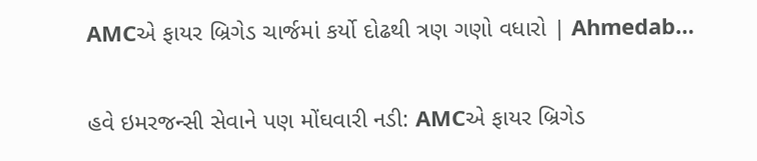AMCએ ફાયર બ્રિગેડ ચાર્જમાં કર્યો દોઢથી ત્રણ ગણો વધારો | Ahmedab…

હવે ઇમરજન્સી સેવાને પણ મોંઘવારી નડી: AMCએ ફાયર બ્રિગેડ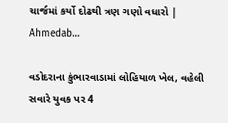ચાર્જમાં કર્યો દોઢથી ત્રણ ગણો વધારો | Ahmedab…

વડોદરાના કુંભારવાડામાં લોહિયાળ ખેલ, વહેલી સવારે યુવક પર 4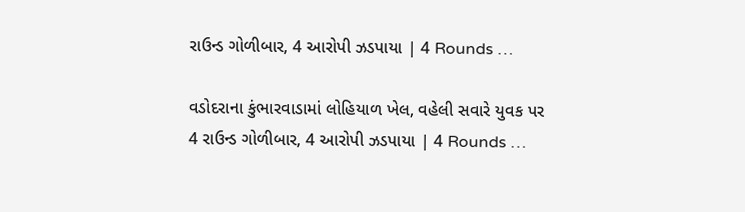રાઉન્ડ ગોળીબાર, 4 આરોપી ઝડપાયા | 4 Rounds …

વડોદરાના કુંભારવાડામાં લોહિયાળ ખેલ, વહેલી સવારે યુવક પર 4 રાઉન્ડ ગોળીબાર, 4 આરોપી ઝડપાયા | 4 Rounds …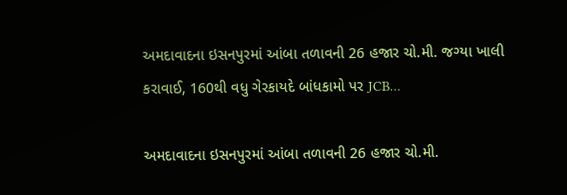અમદાવાદના ઇસનપુરમાં આંબા તળાવની 26 હજાર ચો.મી. જગ્યા ખાલી કરાવાઈ, 160થી વધુ ગેરકાયદે બાંધકામો પર JCB…

અમદાવાદના ઇસનપુરમાં આંબા તળાવની 26 હજાર ચો.મી.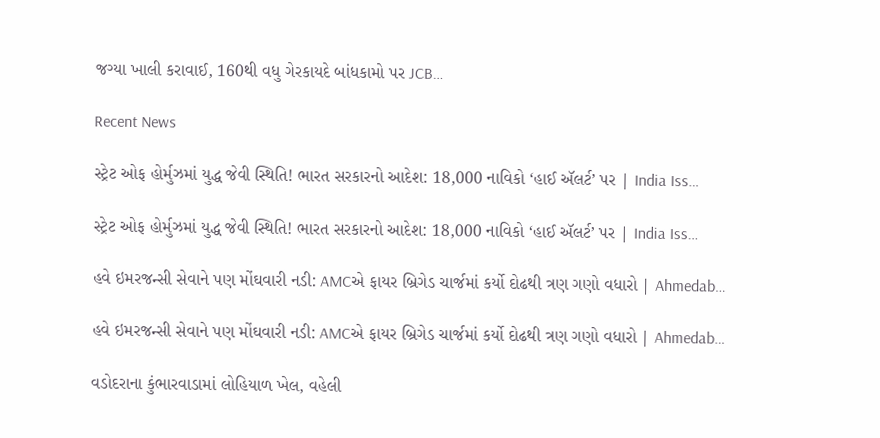જગ્યા ખાલી કરાવાઈ, 160થી વધુ ગેરકાયદે બાંધકામો પર JCB…

Recent News

સ્ટ્રેટ ઓફ હોર્મુઝમાં યુદ્ધ જેવી સ્થિતિ! ભારત સરકારનો આદેશ: 18,000 નાવિકો ‘હાઈ ઍલર્ટ’ પર | India Iss…

સ્ટ્રેટ ઓફ હોર્મુઝમાં યુદ્ધ જેવી સ્થિતિ! ભારત સરકારનો આદેશ: 18,000 નાવિકો ‘હાઈ ઍલર્ટ’ પર | India Iss…

હવે ઇમરજન્સી સેવાને પણ મોંઘવારી નડી: AMCએ ફાયર બ્રિગેડ ચાર્જમાં કર્યો દોઢથી ત્રણ ગણો વધારો | Ahmedab…

હવે ઇમરજન્સી સેવાને પણ મોંઘવારી નડી: AMCએ ફાયર બ્રિગેડ ચાર્જમાં કર્યો દોઢથી ત્રણ ગણો વધારો | Ahmedab…

વડોદરાના કુંભારવાડામાં લોહિયાળ ખેલ, વહેલી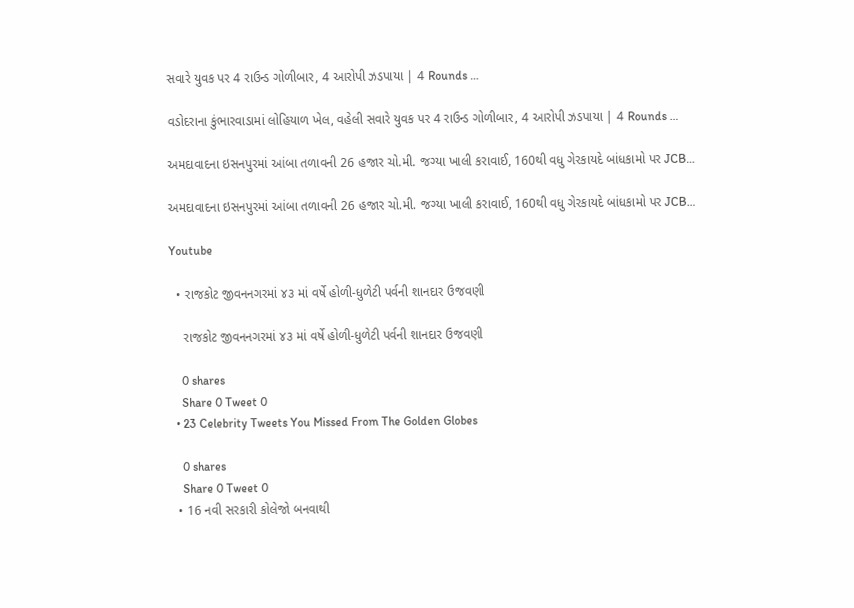સવારે યુવક પર 4 રાઉન્ડ ગોળીબાર, 4 આરોપી ઝડપાયા | 4 Rounds …

વડોદરાના કુંભારવાડામાં લોહિયાળ ખેલ, વહેલી સવારે યુવક પર 4 રાઉન્ડ ગોળીબાર, 4 આરોપી ઝડપાયા | 4 Rounds …

અમદાવાદના ઇસનપુરમાં આંબા તળાવની 26 હજાર ચો.મી. જગ્યા ખાલી કરાવાઈ, 160થી વધુ ગેરકાયદે બાંધકામો પર JCB…

અમદાવાદના ઇસનપુરમાં આંબા તળાવની 26 હજાર ચો.મી. જગ્યા ખાલી કરાવાઈ, 160થી વધુ ગેરકાયદે બાંધકામો પર JCB…

Youtube

  • રાજકોટ જીવનનગરમાં ૪૩ માં વર્ષે હોળી-ધુળેટી પર્વની શાનદાર ઉજવણી

    રાજકોટ જીવનનગરમાં ૪૩ માં વર્ષે હોળી-ધુળેટી પર્વની શાનદાર ઉજવણી

    0 shares
    Share 0 Tweet 0
  • 23 Celebrity Tweets You Missed From The Golden Globes

    0 shares
    Share 0 Tweet 0
  • 16 નવી સરકારી કોલેજો બનવાથી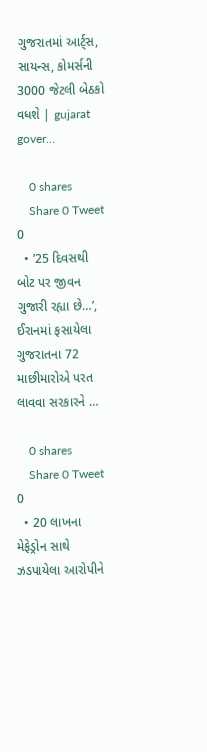ગુજરાતમાં આર્ટ્સ, સાયન્સ, કોમર્સની 3000 જેટલી બેઠકો વધશે | gujarat gover…

    0 shares
    Share 0 Tweet 0
  • ’25 દિવસથી બોટ પર જીવન ગુજારી રહ્યા છે…’, ઈરાનમાં ફસાયેલા ગુજરાતના 72 માછીમારોએ પરત લાવવા સરકારને …

    0 shares
    Share 0 Tweet 0
  • 20 લાખના મેફેડ્રોન સાથે ઝડપાયેલા આરોપીને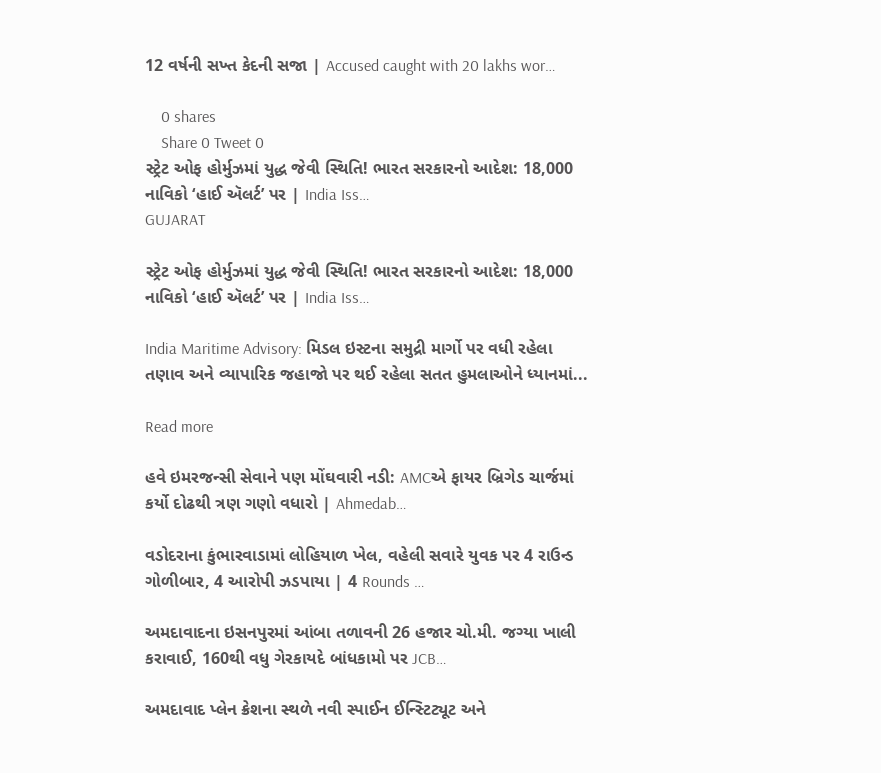12 વર્ષની સખ્ત કેદની સજા | Accused caught with 20 lakhs wor…

    0 shares
    Share 0 Tweet 0
સ્ટ્રેટ ઓફ હોર્મુઝમાં યુદ્ધ જેવી સ્થિતિ! ભારત સરકારનો આદેશ: 18,000 નાવિકો ‘હાઈ ઍલર્ટ’ પર | India Iss…
GUJARAT

સ્ટ્રેટ ઓફ હોર્મુઝમાં યુદ્ધ જેવી સ્થિતિ! ભારત સરકારનો આદેશ: 18,000 નાવિકો ‘હાઈ ઍલર્ટ’ પર | India Iss…

India Maritime Advisory: મિડલ ઇસ્ટના સમુદ્રી માર્ગો પર વધી રહેલા તણાવ અને વ્યાપારિક જહાજો પર થઈ રહેલા સતત હુમલાઓને ધ્યાનમાં...

Read more

હવે ઇમરજન્સી સેવાને પણ મોંઘવારી નડી: AMCએ ફાયર બ્રિગેડ ચાર્જમાં કર્યો દોઢથી ત્રણ ગણો વધારો | Ahmedab…

વડોદરાના કુંભારવાડામાં લોહિયાળ ખેલ, વહેલી સવારે યુવક પર 4 રાઉન્ડ ગોળીબાર, 4 આરોપી ઝડપાયા | 4 Rounds …

અમદાવાદના ઇસનપુરમાં આંબા તળાવની 26 હજાર ચો.મી. જગ્યા ખાલી કરાવાઈ, 160થી વધુ ગેરકાયદે બાંધકામો પર JCB…

અમદાવાદ પ્લેન ક્રેશના સ્થળે નવી સ્પાઈન ઈન્સ્ટિટ્યૂટ અને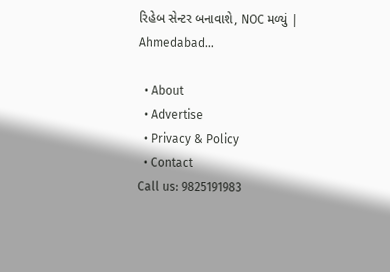રિહેબ સેન્ટર બનાવાશે, NOC મળ્યું | Ahmedabad…

  • About
  • Advertise
  • Privacy & Policy
  • Contact
Call us: 9825191983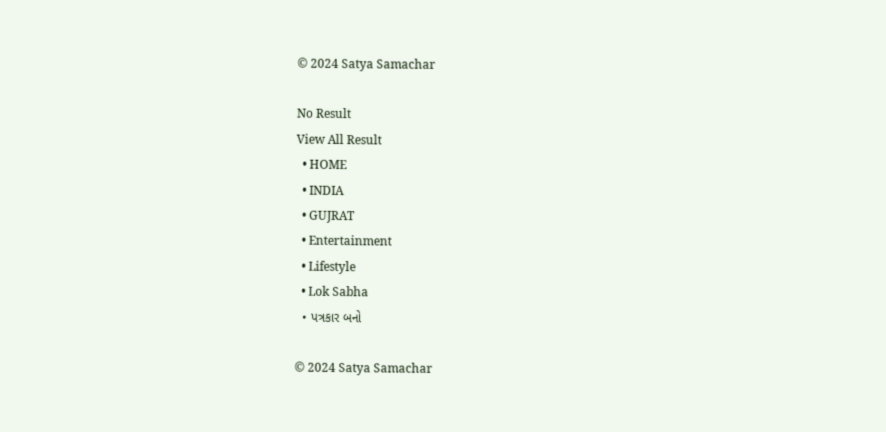© 2024 Satya Samachar

No Result
View All Result
  • HOME
  • INDIA
  • GUJRAT
  • Entertainment
  • Lifestyle
  • Lok Sabha
  • પત્રકાર બનો

© 2024 Satya Samachar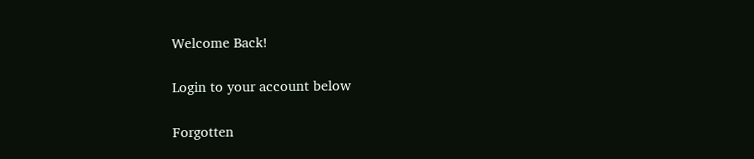Welcome Back!

Login to your account below

Forgotten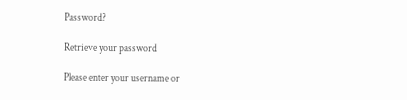Password?

Retrieve your password

Please enter your username or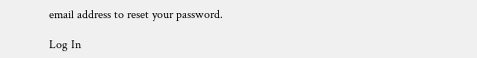email address to reset your password.

Log In